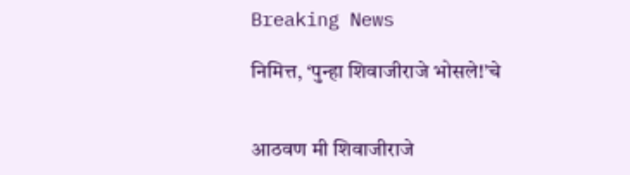Breaking News

निमित्त, ‘पुन्हा शिवाजीराजे भोसले!’चे


आठवण मी शिवाजीराजे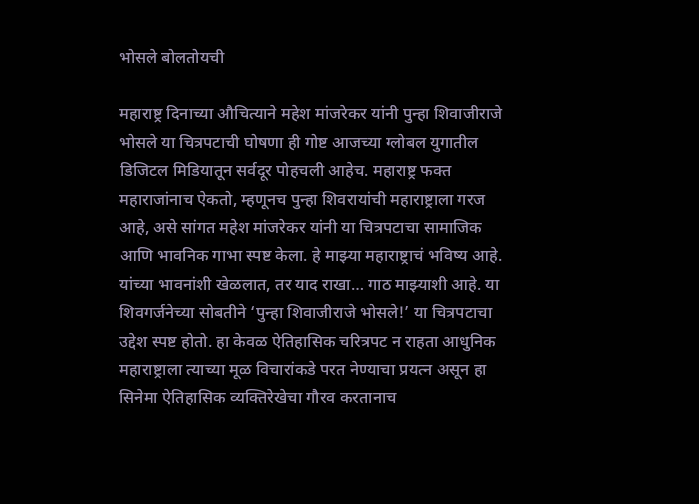भोसले बोलतोयची

महाराष्ट्र दिनाच्या औचित्याने महेश मांजरेकर यांनी पुन्हा शिवाजीराजे भोसले या चित्रपटाची घोषणा ही गोष्ट आजच्या ग्लोबल युगातील डिजिटल मिडियातून सर्वदूर पोहचली आहेच. महाराष्ट्र फक्त महाराजांनाच ऐकतो, म्हणूनच पुन्हा शिवरायांची महाराष्ट्राला गरज आहे, असे सांगत महेश मांजरेकर यांनी या चित्रपटाचा सामाजिक आणि भावनिक गाभा स्पष्ट केला. हे माझ्या महाराष्ट्राचं भविष्य आहे. यांच्या भावनांशी खेळलात, तर याद राखा… गाठ माझ्याशी आहे. या शिवगर्जनेच्या सोबतीने ‘पुन्हा शिवाजीराजे भोसले!’ या चित्रपटाचा उद्देश स्पष्ट होतो. हा केवळ ऐतिहासिक चरित्रपट न राहता आधुनिक महाराष्ट्राला त्याच्या मूळ विचारांकडे परत नेण्याचा प्रयत्न असून हा सिनेमा ऐतिहासिक व्यक्तिरेखेचा गौरव करतानाच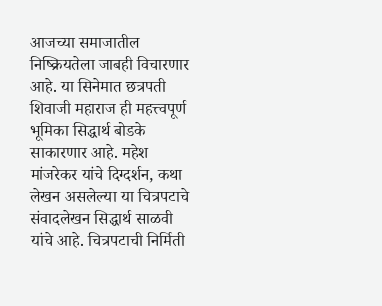आजच्या समाजातील निष्क्रियतेला जाबही विचारणार आहे. या सिनेमात छत्रपती शिवाजी महाराज ही महत्त्वपूर्ण भूमिका सिद्धार्थ बोडके साकारणार आहे. महेश मांजरेकर यांचे दिग्दर्शन, कथा लेखन असलेल्या या चित्रपटाचे संवादलेखन सिद्धार्थ साळवी यांचे आहे. चित्रपटाची निर्मिती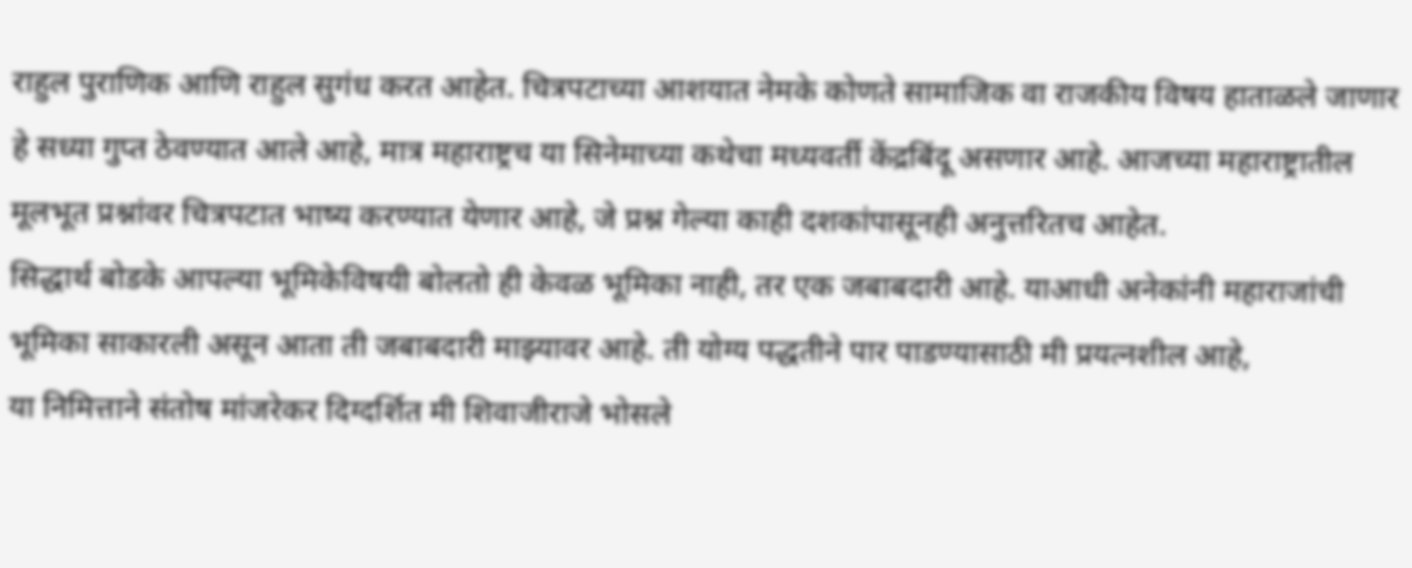राहुल पुराणिक आणि राहुल सुगंध करत आहेत. चित्रपटाच्या आशयात नेमके कोणते सामाजिक वा राजकीय विषय हाताळले जाणार हे सध्या गुप्त ठेवण्यात आले आहे, मात्र महाराष्ट्रच या सिनेमाच्या कथेचा मध्यवर्ती केंद्रबिंदू असणार आहे. आजच्या महाराष्ट्रातील मूलभूत प्रश्नांवर चित्रपटात भाष्य करण्यात येणार आहे, जे प्रश्न गेल्या काही दशकांपासूनही अनुत्तरितच आहेत.
सिद्धार्थ बोडके आपल्या भूमिकेविषयी बोलतो ही केवळ भूमिका नाही, तर एक जबाबदारी आहे. याआधी अनेकांनी महाराजांची भूमिका साकारली असून आता ती जबाबदारी माझ्यावर आहे. ती योग्य पद्धतीने पार पाडण्यासाठी मी प्रयत्नशील आहे,
या निमित्ताने संतोष मांजरेकर दिग्दर्शित मी शिवाजीराजे भोसले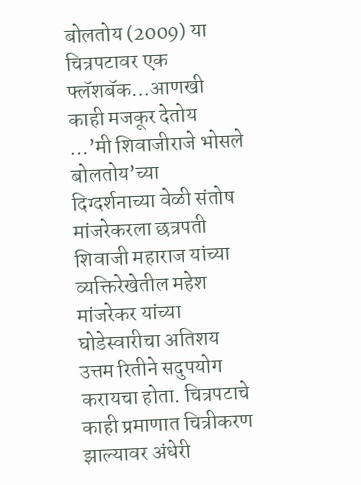बोलतोय (2009) या चित्रपटावर एक फ्लॅशबॅक…आणखी काही मजकूर देतोय …’मी शिवाजीराजे भोसले बोलतोय’च्या दिग्दर्शनाच्या वेळी संतोष मांजरेकरला छत्रपती शिवाजी महाराज यांच्या व्यक्तिरेखेतील महेश मांजरेकर यांच्या घोडेस्वारीचा अतिशय उत्तम रितीने सदुपयोग करायचा होता. चित्रपटाचे काही प्रमाणात चित्रीकरण झाल्यावर अंधेरी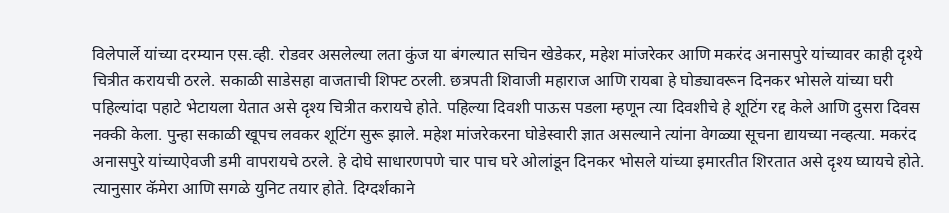विलेपार्ले यांच्या दरम्यान एस.व्ही. रोडवर असलेल्या लता कुंज या बंगल्यात सचिन खेडेकर, महेश मांजरेकर आणि मकरंद अनासपुरे यांच्यावर काही दृश्ये चित्रीत करायची ठरले. सकाळी साडेसहा वाजताची शिफ्ट ठरली. छत्रपती शिवाजी महाराज आणि रायबा हे घोड्यावरून दिनकर भोसले यांच्या घरी पहिल्यांदा पहाटे भेटायला येतात असे दृश्य चित्रीत करायचे होते. पहिल्या दिवशी पाऊस पडला म्हणून त्या दिवशीचे हे शूटिंग रद्द केले आणि दुसरा दिवस नक्की केला. पुन्हा सकाळी खूपच लवकर शूटिंग सुरू झाले. महेश मांजरेकरना घोडेस्वारी ज्ञात असल्याने त्यांना वेगळ्या सूचना द्यायच्या नव्हत्या. मकरंद अनासपुरे यांच्याऐवजी डमी वापरायचे ठरले. हे दोघे साधारणपणे चार पाच घरे ओलांडून दिनकर भोसले यांच्या इमारतीत शिरतात असे दृश्य घ्यायचे होते. त्यानुसार कॅमेरा आणि सगळे युनिट तयार होते. दिग्दर्शकाने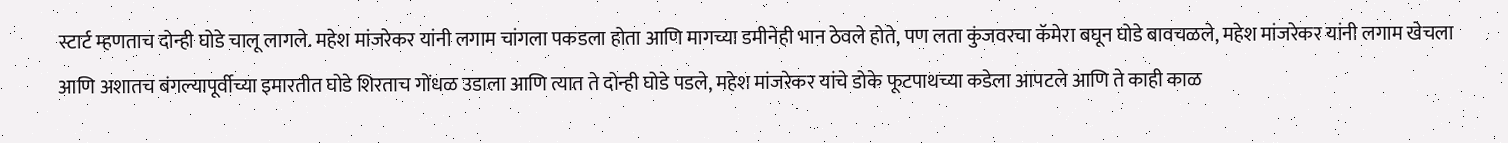स्टार्ट म्हणताच दोन्ही घोडे चालू लागले. महेश मांजरेकर यांनी लगाम चांगला पकडला होता आणि मागच्या डमीनेही भान ठेवले होते, पण लता कुंजवरचा कॅमेरा बघून घोडे बावचळले, महेश मांजरेकर यांनी लगाम खेचला आणि अशातच बंगल्यापूर्वीच्या इमारतीत घोडे शिरताच गोंधळ उडाला आणि त्यात ते दोन्ही घोडे पडले, महेश मांजरेकर यांचे डोके फूटपाथच्या कडेला आपटले आणि ते काही काळ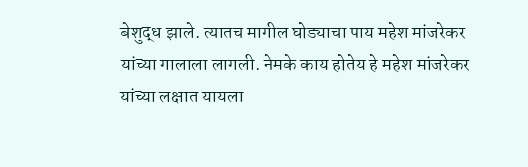बेशुद्ध झाले. त्यातच मागील घोड्याचा पाय महेश मांजरेकर यांच्या गालाला लागली. नेमके काय होतेय हे महेश मांजरेकर यांच्या लक्षात यायला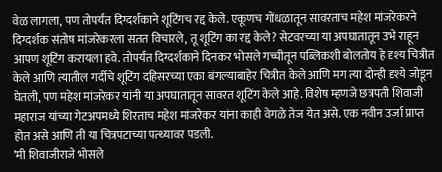वेळ लागला, पण तोपर्यंत दिग्दर्शकाने शूटिंगच रद्द केले. एकूणच गोंधळातून सावरताच महेश मांजरेकरने दिग्दर्शक संतोष मांजरेकरला सतत विचारले, तू शूटिंग का रद्द केले? सेटवरच्या या अपघातातून उभे राहून आपण शूटिंग करायला हवे. तोपर्यंत दिग्दर्शकाने दिनकर भोसले गच्चीतून पब्लिकशी बोलतोय हे दृश्य चित्रीत केले आणि त्यातील गर्दीचे शूटिंग दहिसरच्या एका बंगल्याबाहेर चित्रीत केले आणि मग त्या दोन्ही दृश्ये जोडून घेतली, पण महेश मांजरेकर यांनी या अपघातातून सावरत शूटिंग केले आहे. विशेष म्हणजे छत्रपती शिवाजी महाराज यांच्या गेटअपमध्ये शिरताच महेश मांजरेकर यांना काही वेगळे तेज येत असे. एक नवीन उर्जा प्राप्त होत असे आणि ती या चित्रपटाच्या पत्थ्यावर पडली.
’मी शिवाजीराजे भोसले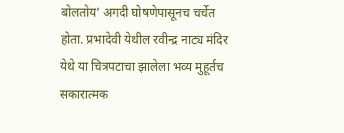बोलतोय’ अगदी घोषणेपासूनच चर्चेत होता. प्रभादेवी येथील रवीन्द्र नाट्य मंदिर येथे या चित्रपटाचा झालेला भव्य मुहूर्तच सकारात्मक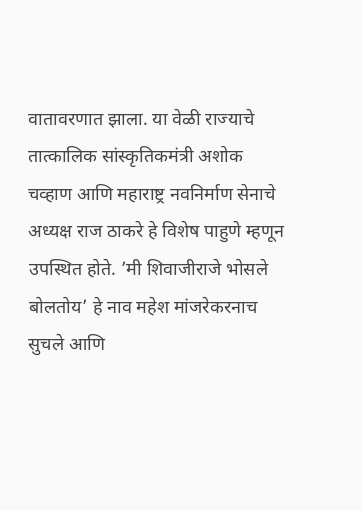वातावरणात झाला. या वेळी राज्याचे तात्कालिक सांस्कृतिकमंत्री अशोक चव्हाण आणि महाराष्ट्र नवनिर्माण सेनाचे अध्यक्ष राज ठाकरे हे विशेष पाहुणे म्हणून उपस्थित होते. ’मी शिवाजीराजे भोसले बोलतोय’ हे नाव महेश मांजरेकरनाच सुचले आणि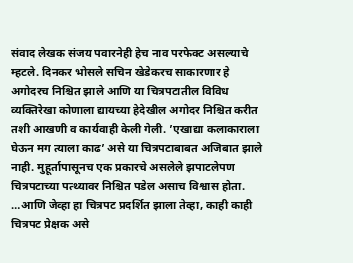संवाद लेखक संजय पवारनेही हेच नाव परफेक्ट असल्याचे म्हटले. दिनकर भोसले सचिन खेडेकरच साकारणार हे अगोदरच निश्चित झाले आणि या चित्रपटातील विविध व्यक्तिरेखा कोणाला द्यायच्या हेदेखील अगोदर निश्चित करीत तशी आखणी व कार्यवाही केली गेली. ’एखाद्या कलाकाराला घेऊन मग त्याला काढ’ असे या चित्रपटाबाबत अजिबात झाले नाही. मुहूर्तापासूनच एक प्रकारचे असलेले झपाटलेपण चित्रपटाच्या पत्थ्यावर निश्चित पडेल असाच विश्वास होता.
…आणि जेव्हा हा चित्रपट प्रदर्शित झाला तेव्हा, काही काही चित्रपट प्रेक्षक असे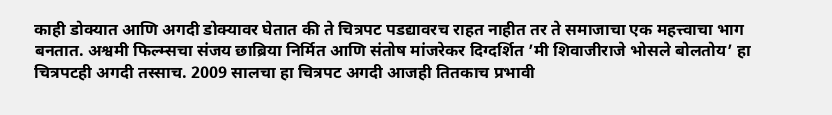काही डोक्यात आणि अगदी डोक्यावर घेतात की ते चित्रपट पडद्यावरच राहत नाहीत तर ते समाजाचा एक महत्त्वाचा भाग बनतात. अश्वमी फिल्म्सचा संजय छाब्रिया निर्मित आणि संतोष मांजरेकर दिग्दर्शित ’मी शिवाजीराजे भोसले बोलतोय’ हा चित्रपटही अगदी तस्साच. 2009 सालचा हा चित्रपट अगदी आजही तितकाच प्रभावी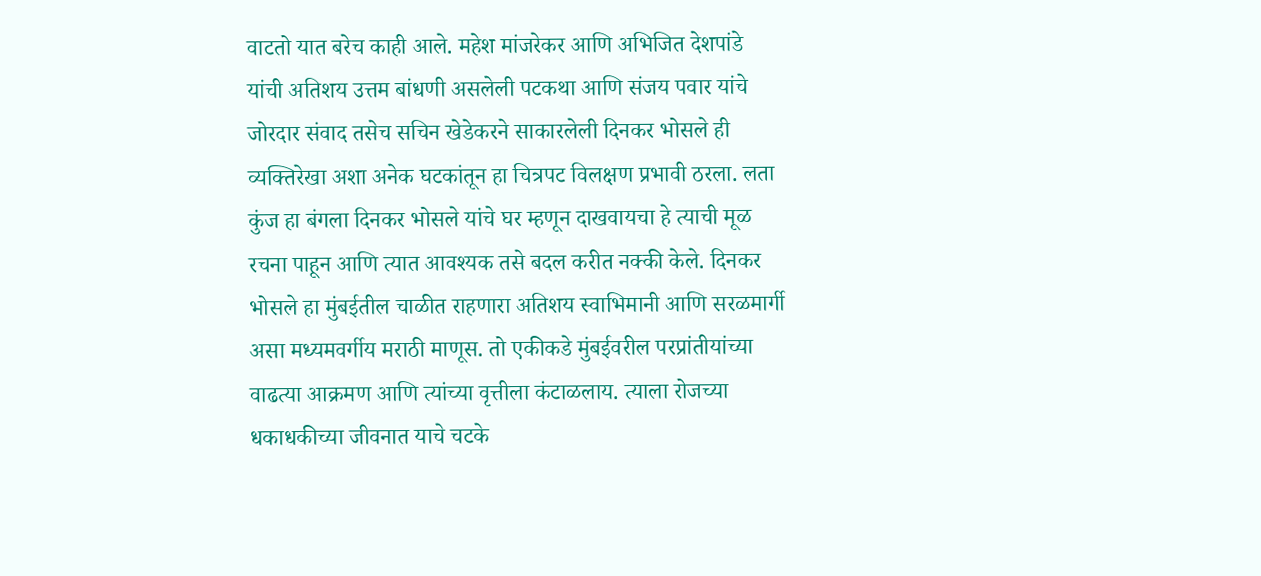वाटतो यात बरेच काही आले. महेश मांजरेकर आणि अभिजित देशपांडे यांची अतिशय उत्तम बांधणी असलेली पटकथा आणि संजय पवार यांचे जोरदार संवाद तसेच सचिन खेडेकरने साकारलेली दिनकर भोसले ही व्यक्तिरेखा अशा अनेक घटकांतून हा चित्रपट विलक्षण प्रभावी ठरला. लता कुंज हा बंगला दिनकर भोसले यांचे घर म्हणून दाखवायचा हे त्याची मूळ रचना पाहून आणि त्यात आवश्यक तसे बदल करीत नक्की केले. दिनकर भोसले हा मुंबईतील चाळीत राहणारा अतिशय स्वाभिमानी आणि सरळमार्गी असा मध्यमवर्गीय मराठी माणूस. तो एकीकडे मुंबईवरील परप्रांतीयांच्या वाढत्या आक्रमण आणि त्यांच्या वृत्तीला कंटाळलाय. त्याला रोजच्या धकाधकीच्या जीवनात याचे चटके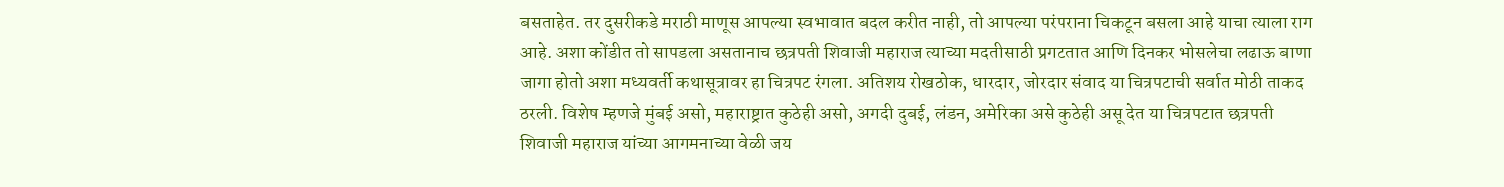बसताहेत. तर दुसरीकडे मराठी माणूस आपल्या स्वभावात बदल करीत नाही, तो आपल्या परंपराना चिकटून बसला आहे याचा त्याला राग आहे. अशा कोंडीत तो सापडला असतानाच छत्रपती शिवाजी महाराज त्याच्या मदतीसाठी प्रगटतात आणि दिनकर भोसलेचा लढाऊ बाणा जागा होतो अशा मध्यवर्ती कथासूत्रावर हा चित्रपट रंगला. अतिशय रोखठोक, धारदार, जोरदार संवाद या चित्रपटाची सर्वात मोठी ताकद ठरली. विशेष म्हणजे मुंबई असो, महाराष्ट्रात कुठेही असो, अगदी दुबई, लंडन, अमेरिका असे कुठेही असू देत या चित्रपटात छत्रपती शिवाजी महाराज यांच्या आगमनाच्या वेळी जय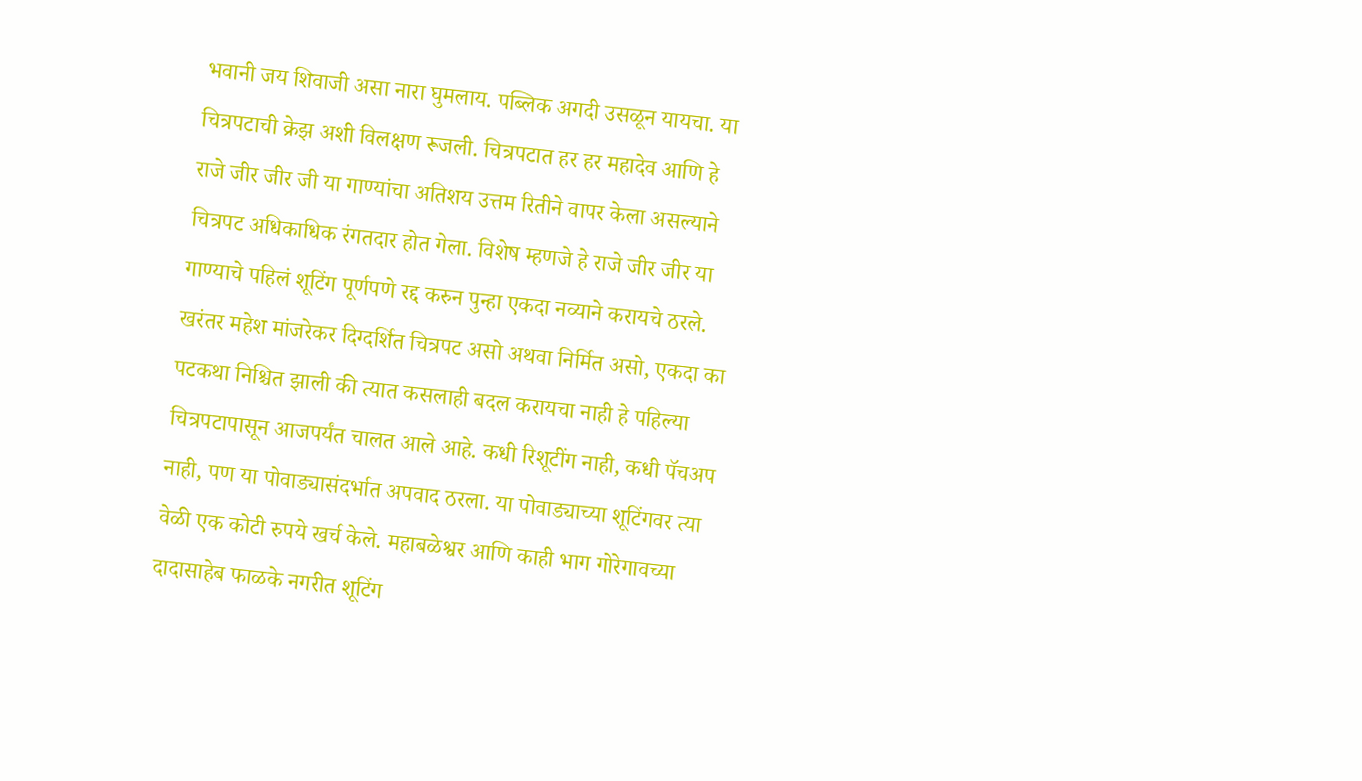भवानी जय शिवाजी असा नारा घुमलाय. पब्लिक अगदी उसळून यायचा. या चित्रपटाची क्रेझ अशी विलक्षण रूजली. चित्रपटात हर हर महादेव आणि हे राजे जीर जीर जी या गाण्यांचा अतिशय उत्तम रितीने वापर केला असल्याने चित्रपट अधिकाधिक रंगतदार होत गेला. विशेष म्हणजे हे राजे जीर जीर या गाण्याचे पहिलं शूटिंग पूर्णपणे रद्द करुन पुन्हा एकदा नव्याने करायचे ठरले. खरंतर महेश मांजरेकर दिग्दर्शित चित्रपट असो अथवा निर्मित असो, एकदा का पटकथा निश्चित झाली की त्यात कसलाही बदल करायचा नाही हे पहिल्या चित्रपटापासून आजपर्यंत चालत आले आहे. कधी रिशूटींग नाही, कधी पॅचअप नाही, पण या पोवाड्यासंदर्भात अपवाद ठरला. या पोवाड्याच्या शूटिंगवर त्या वेळी एक कोटी रुपये खर्च केले. महाबळेश्वर आणि काही भाग गोरेगावच्या दादासाहेब फाळके नगरीत शूटिंग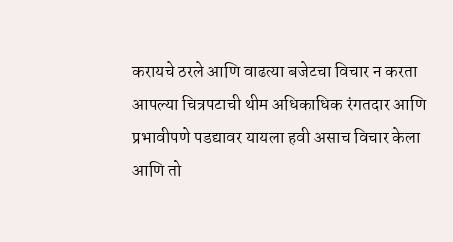करायचे ठरले आणि वाढत्या बजेटचा विचार न करता आपल्या चित्रपटाची थीम अधिकाधिक रंगतदार आणि प्रभावीपणे पडद्यावर यायला हवी असाच विचार केला आणि तो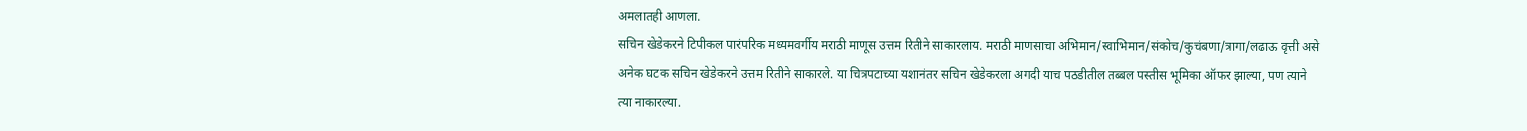अमलातही आणला.
सचिन खेडेकरने टिपीकल पारंपरिक मध्यमवर्गीय मराठी माणूस उत्तम रितीने साकारलाय. मराठी माणसाचा अभिमान/स्वाभिमान/संकोच/कुचंबणा/त्रागा/लढाऊ वृत्ती असे अनेक घटक सचिन खेडेकरने उत्तम रितीने साकारले. या चित्रपटाच्या यशानंतर सचिन खेडेकरला अगदी याच पठडीतील तब्बल पस्तीस भूमिका ऑफर झाल्या, पण त्याने त्या नाकारल्या.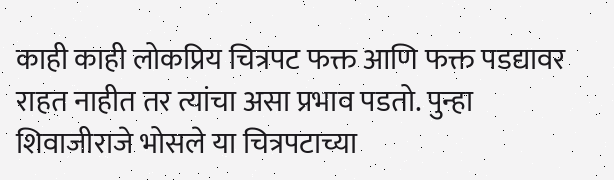काही काही लोकप्रिय चित्रपट फक्त आणि फक्त पडद्यावर राहत नाहीत तर त्यांचा असा प्रभाव पडतो. पुन्हा शिवाजीराजे भोसले या चित्रपटाच्या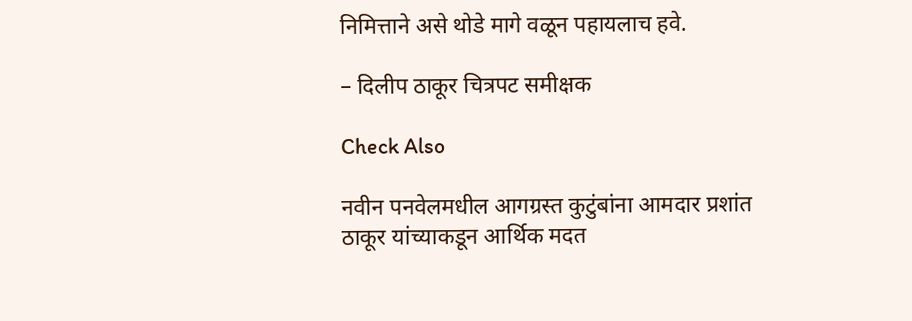निमित्ताने असे थोडे मागे वळून पहायलाच हवे.

– दिलीप ठाकूर चित्रपट समीक्षक

Check Also

नवीन पनवेलमधील आगग्रस्त कुटुंबांना आमदार प्रशांत ठाकूर यांच्याकडून आर्थिक मदत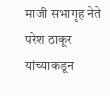माजी सभागृह नेते परेश ठाकूर यांच्याकडून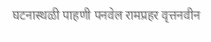घटनास्थळी पाहणी पनवेल रामप्रहर वृत्तनवीन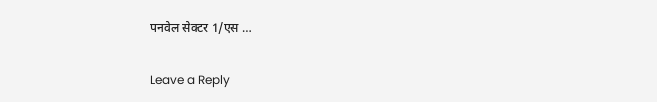पनवेल सेक्टर 1/एस …

Leave a Reply